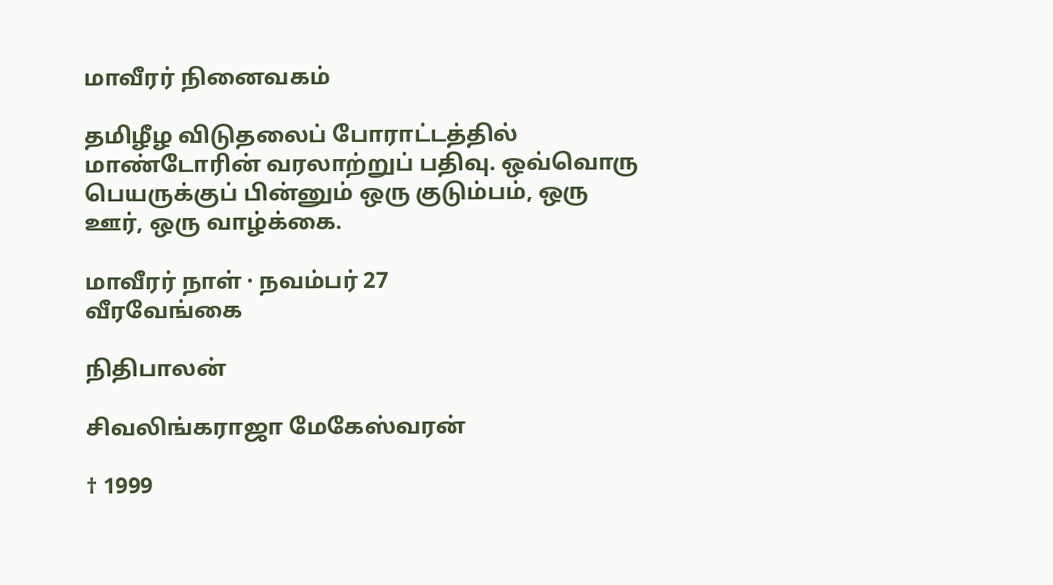மாவீரர் நினைவகம்

தமிழீழ விடுதலைப் போராட்டத்தில் மாண்டோரின் வரலாற்றுப் பதிவு. ஒவ்வொரு பெயருக்குப் பின்னும் ஒரு குடும்பம், ஒரு ஊர், ஒரு வாழ்க்கை.

மாவீரர் நாள் · நவம்பர் 27
வீரவேங்கை

நிதிபாலன்

சிவலிங்கராஜா மேகேஸ்வரன்

† 1999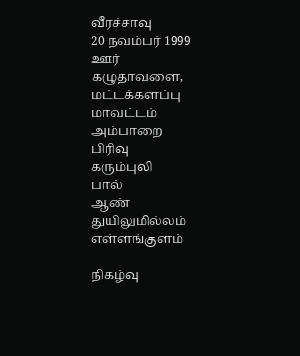வீரச்சாவு
20 நவம்பர் 1999
ஊர்
கழுதாவளை, மட்டக்களப்பு
மாவட்டம்
அம்பாறை
பிரிவு
கரும்புலி
பால்
ஆண்
துயிலுமில்லம்
எள்ளங்குளம்

நிகழ்வு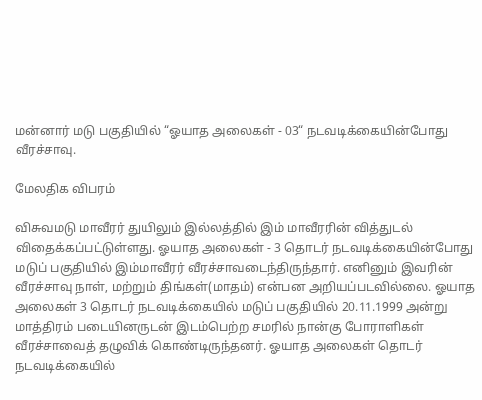மன்னார் மடு பகுதியில் “ஓயாத அலைகள் - 03“ நடவடிக்கையின்போது வீரச்சாவு.

மேலதிக விபரம்

விசுவமடு மாவீரர் துயிலும் இல்லத்தில் இம் மாவீரரின் வித்துடல் விதைக்கப்பட்டுள்ளது. ஓயாத அலைகள் - 3 தொடர் நடவடிக்கையின்போது மடுப் பகுதியில் இம்மாவீரர் வீரச்சாவடைந்திருந்தார். எனினும் இவரின் வீரச்சாவு நாள், மற்றும் திங்கள்(மாதம்) என்பன அறியப்படவில்லை. ஓயாத அலைகள் 3 தொடர் நடவடிக்கையில் மடுப் பகுதியில் 20.11.1999 அன்று மாத்திரம் படையினருடன் இடம்பெற்ற சமரில் நான்கு போராளிகள் வீரச்சாவைத் தழுவிக் கொண்டிருந்தனர். ஓயாத அலைகள் தொடர் நடவடிக்கையில்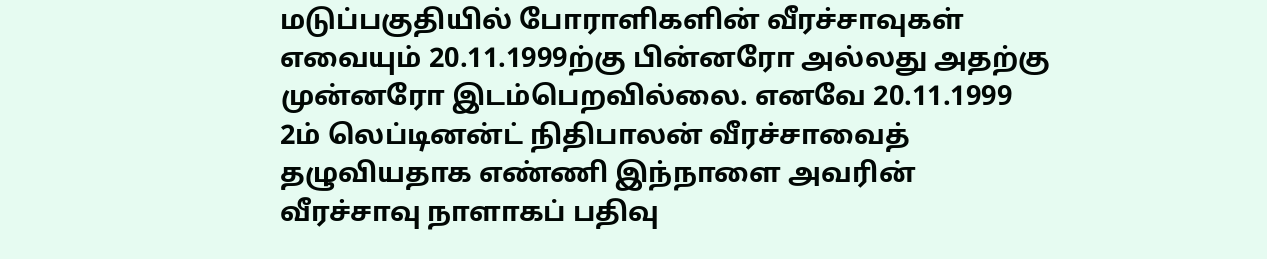மடுப்பகுதியில் போராளிகளின் வீரச்சாவுகள் எவையும் 20.11.1999ற்கு பின்னரோ அல்லது அதற்கு முன்னரோ இடம்பெறவில்லை. எனவே 20.11.1999 2ம் லெப்டினன்ட் நிதிபாலன் வீரச்சாவைத் தழுவியதாக எண்ணி இந்நாளை அவரின் வீரச்சாவு நாளாகப் பதிவு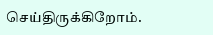செய்திருக்கிறோம்.